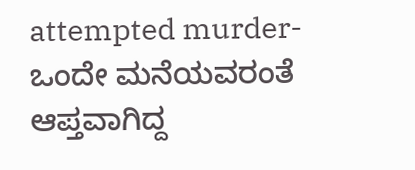attempted murder-ಒಂದೇ ಮನೆಯವರಂತೆ ಆಪ್ತವಾಗಿದ್ದ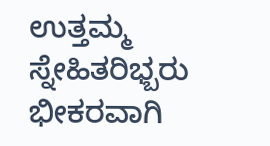ಉತ್ತಮ್ಮ ಸ್ನೇಹಿತರಿಭ್ಬರು ಭೀಕರವಾಗಿ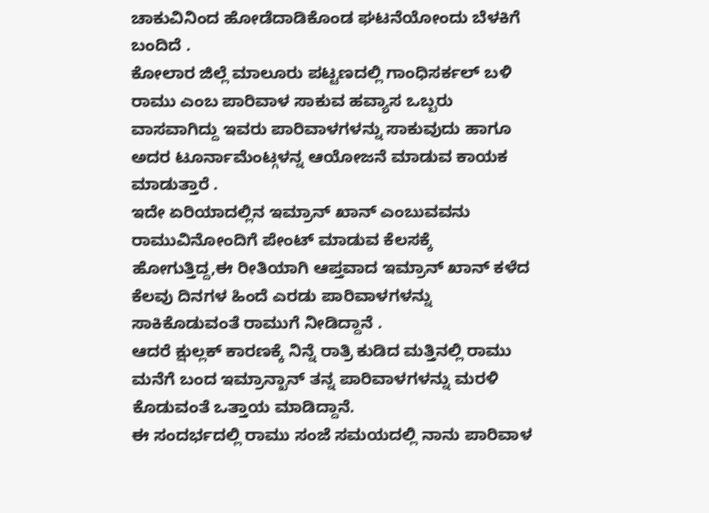ಚಾಕುವಿನಿಂದ ಹೋಡೆದಾಡಿಕೊಂಡ ಘಟನೆಯೋಂದು ಬೆಳಕಿಗೆ ಬಂದಿದೆ .
ಕೋಲಾರ ಜಿಲ್ಲೆ ಮಾಲೂರು ಪಟ್ಟಣದಲ್ಲಿ ಗಾಂಧಿಸರ್ಕಲ್ ಬಳಿ ರಾಮು ಎಂಬ ಪಾರಿವಾಳ ಸಾಕುವ ಹವ್ಯಾಸ ಒಬ್ಬರು ವಾಸವಾಗಿದ್ದು ಇವರು ಪಾರಿವಾಳಗಳನ್ನು ಸಾಕುವುದು ಹಾಗೂ ಅದರ ಟೂರ್ನಾಮೆಂಟ್ಗಳನ್ನ ಆಯೋಜನೆ ಮಾಡುವ ಕಾಯಕ ಮಾಡುತ್ತಾರೆ .
ಇದೇ ಏರಿಯಾದಲ್ಲಿನ ಇಮ್ರಾನ್ ಖಾನ್ ಎಂಬುವವನು ರಾಮುವಿನೋಂದಿಗೆ ಪೇಂಟ್ ಮಾಡುವ ಕೆಲಸಕ್ಕೆ ಹೋಗುತ್ತಿದ್ದ,ಈ ರೀತಿಯಾಗಿ ಆಪ್ತವಾದ ಇಮ್ರಾನ್ ಖಾನ್ ಕಳೆದ ಕೆಲವು ದಿನಗಳ ಹಿಂದೆ ಎರಡು ಪಾರಿವಾಳಗಳನ್ನು ಸಾಕಿಕೊಡುವಂತೆ ರಾಮುಗೆ ನೀಡಿದ್ದಾನೆ .
ಆದರೆ ಕ್ಷುಲ್ಲಕ್ ಕಾರಣಕ್ಕೆ ನಿನ್ನೆ ರಾತ್ರಿ ಕುಡಿದ ಮತ್ತಿನಲ್ಲಿ ರಾಮು ಮನೆಗೆ ಬಂದ ಇಮ್ರಾನ್ಖಾನ್ ತನ್ನ ಪಾರಿವಾಳಗಳನ್ನು ಮರಳಿ ಕೊಡುವಂತೆ ಒತ್ತಾಯ ಮಾಡಿದ್ದಾನೆ.
ಈ ಸಂದರ್ಭದಲ್ಲಿ ರಾಮು ಸಂಜೆ ಸಮಯದಲ್ಲಿ ನಾನು ಪಾರಿವಾಳ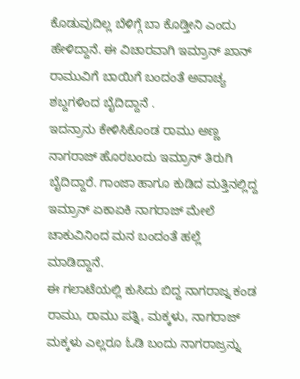ಕೊಡುವುದಿಲ್ಲ ಬೆಳಿಗ್ಗೆ ಬಾ ಕೊಡ್ತೀನಿ ಎಂದು ಹೇಳಿದ್ದಾನೆ. ಈ ವಿಚಾರವಾಗಿ ಇಮ್ರಾನ್ ಖಾನ್ ರಾಮುವಿಗೆ ಬಾಯಿಗೆ ಬಂದಂತೆ ಅವಾಚ್ಯ ಶಬ್ದಗಳಿಂದ ಬೈದಿದ್ದಾನೆ .
ಇದನ್ರಾನು ಕೇಳಿಸಿಕೊಂಡ ರಾಮು ಅಣ್ಣ ನಾಗರಾಜ್ ಹೊರಬಂದು ಇಮ್ರಾನ್ ತಿರುಗಿ ಬೈದಿದ್ದಾರೆ. ಗಾಂಜಾ ಹಾಗೂ ಕುಡಿದ ಮತ್ತಿನಲ್ಲಿದ್ದ ಇಮ್ರಾನ್ ಏಕಾಏಕಿ ನಾಗರಾಜ್ ಮೇಲೆ ಚಾಕುವಿನಿಂದ ಮನ ಬಂದಂತೆ ಹಲ್ಲೆ ಮಾಡಿದ್ದಾನೆ.
ಈ ಗಲಾಟೆಯಲ್ಲಿ ಕುಸಿದು ಬಿದ್ದ ನಾಗರಾಜ್ನ ಕಂಡ ರಾಮು, ರಾಮು ಪತ್ನಿ, ಮಕ್ಕಳು, ನಾಗರಾಜ್ ಮಕ್ಕಳು ಎಲ್ಲರೂ ಓಡಿ ಬಂದು ನಾಗರಾಜ್ರನ್ನು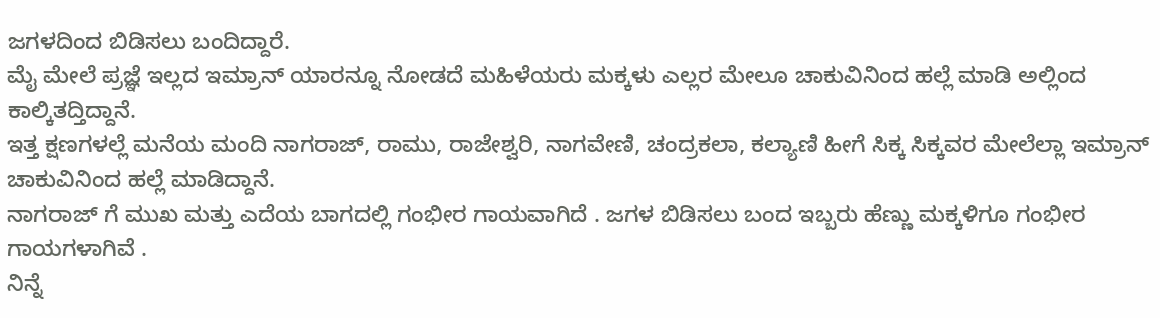ಜಗಳದಿಂದ ಬಿಡಿಸಲು ಬಂದಿದ್ದಾರೆ.
ಮೈ ಮೇಲೆ ಪ್ರಜ್ಞೆ ಇಲ್ಲದ ಇಮ್ರಾನ್ ಯಾರನ್ನೂ ನೋಡದೆ ಮಹಿಳೆಯರು ಮಕ್ಕಳು ಎಲ್ಲರ ಮೇಲೂ ಚಾಕುವಿನಿಂದ ಹಲ್ಲೆ ಮಾಡಿ ಅಲ್ಲಿಂದ ಕಾಲ್ಕಿತದ್ತಿದ್ದಾನೆ.
ಇತ್ತ ಕ್ಷಣಗಳಲ್ಲೆ ಮನೆಯ ಮಂದಿ ನಾಗರಾಜ್, ರಾಮು, ರಾಜೇಶ್ವರಿ, ನಾಗವೇಣಿ, ಚಂದ್ರಕಲಾ, ಕಲ್ಯಾಣಿ ಹೀಗೆ ಸಿಕ್ಕ ಸಿಕ್ಕವರ ಮೇಲೆಲ್ಲಾ ಇಮ್ರಾನ್ ಚಾಕುವಿನಿಂದ ಹಲ್ಲೆ ಮಾಡಿದ್ದಾನೆ.
ನಾಗರಾಜ್ ಗೆ ಮುಖ ಮತ್ತು ಎದೆಯ ಬಾಗದಲ್ಲಿ ಗಂಭೀರ ಗಾಯವಾಗಿದೆ . ಜಗಳ ಬಿಡಿಸಲು ಬಂದ ಇಬ್ಬರು ಹೆಣ್ಣು ಮಕ್ಕಳಿಗೂ ಗಂಭೀರ ಗಾಯಗಳಾಗಿವೆ .
ನಿನ್ನೆ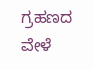ಗ್ರಹಣದ ವೇಳೆ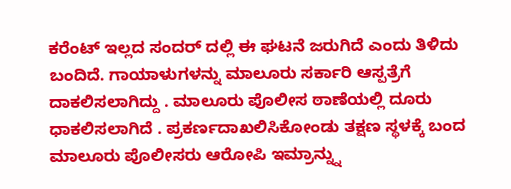ಕರೆಂಟ್ ಇಲ್ಲದ ಸಂದರ್ ದಲ್ಲಿ ಈ ಘಟನೆ ಜರುಗಿದೆ ಎಂದು ತಿಳಿದು ಬಂದಿದೆ. ಗಾಯಾಳುಗಳನ್ನು ಮಾಲೂರು ಸರ್ಕಾರಿ ಆಸ್ಪತ್ರೆಗೆ ದಾಕಲಿಸಲಾಗಿದ್ದು . ಮಾಲೂರು ಪೊಲೀಸ ಠಾಣೆಯಲ್ಲಿ ದೂರು ಧಾಕಲಿಸಲಾಗಿದೆ . ಪ್ರಕರ್ಣದಾಖಲಿಸಿಕೋಂಡು ತಕ್ಷಣ ಸ್ಥಳಕ್ಕೆ ಬಂದ ಮಾಲೂರು ಪೊಲೀಸರು ಆರೋಪಿ ಇಮ್ರಾನ್ನ್ನು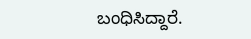ಬಂಧಿಸಿದ್ದಾರೆ.